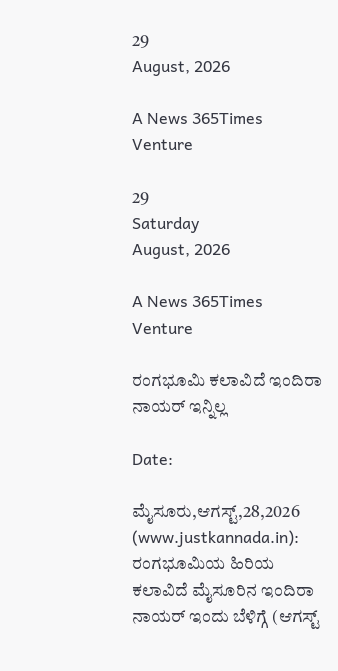29
August, 2026

A News 365Times Venture

29
Saturday
August, 2026

A News 365Times Venture

ರಂಗಭೂಮಿ ಕಲಾವಿದೆ ಇಂದಿರಾ ನಾಯರ್ ಇನ್ನಿಲ್ಲ

Date:

ಮೈಸೂರು,ಆಗಸ್ಟ್,28,2026 (www.justkannada.in): ರಂಗಭೂಮಿಯ ಹಿರಿಯ ಕಲಾವಿದೆ ಮೈಸೂರಿನ ಇಂದಿರಾ ನಾಯರ್ ಇಂದು ಬೆಳಿಗ್ಗೆ (ಆಗಸ್ಟ್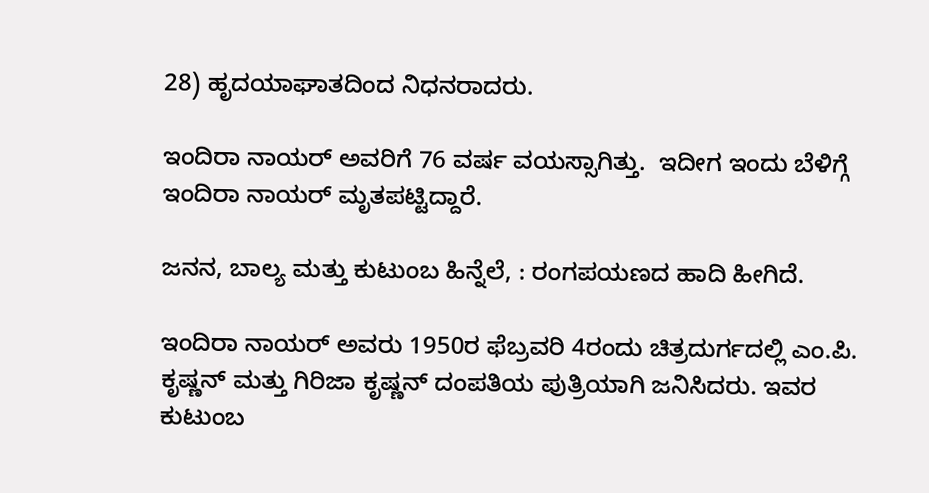28) ಹೃದಯಾಘಾತದಿಂದ ನಿಧನರಾದರು.

ಇಂದಿರಾ ನಾಯರ್ ಅವರಿಗೆ 76 ವರ್ಷ ವಯಸ್ಸಾಗಿತ್ತು.  ಇದೀಗ ಇಂದು ಬೆಳಿಗ್ಗೆ ಇಂದಿರಾ ನಾಯರ್ ಮೃತಪಟ್ಟಿದ್ದಾರೆ.

ಜನನ, ಬಾಲ್ಯ ಮತ್ತು ಕುಟುಂಬ ಹಿನ್ನೆಲೆ, : ರಂಗಪಯಣದ ಹಾದಿ ಹೀಗಿದೆ.

ಇಂದಿರಾ ನಾಯರ್ ಅವರು 1950ರ ಫೆಬ್ರವರಿ 4ರಂದು ಚಿತ್ರದುರ್ಗದಲ್ಲಿ ಎಂ.ಪಿ. ಕೃಷ್ಣನ್ ಮತ್ತು ಗಿರಿಜಾ ಕೃಷ್ಣನ್ ದಂಪತಿಯ ಪುತ್ರಿಯಾಗಿ ಜನಿಸಿದರು. ಇವರ ಕುಟುಂಬ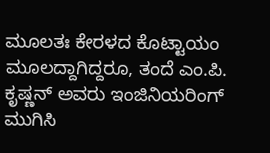ಮೂಲತಃ ಕೇರಳದ ಕೊಟ್ಟಾಯಂ ಮೂಲದ್ದಾಗಿದ್ದರೂ, ತಂದೆ ಎಂ.ಪಿ. ಕೃಷ್ಣನ್ ಅವರು ಇಂಜಿನಿಯರಿಂಗ್ ಮುಗಿಸಿ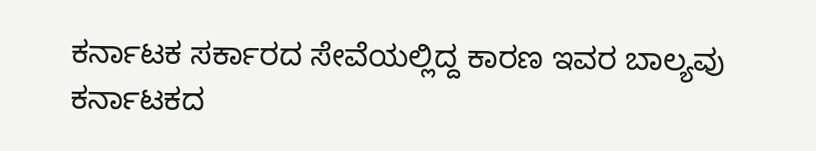ಕರ್ನಾಟಕ ಸರ್ಕಾರದ ಸೇವೆಯಲ್ಲಿದ್ದ ಕಾರಣ ಇವರ ಬಾಲ್ಯವು ಕರ್ನಾಟಕದ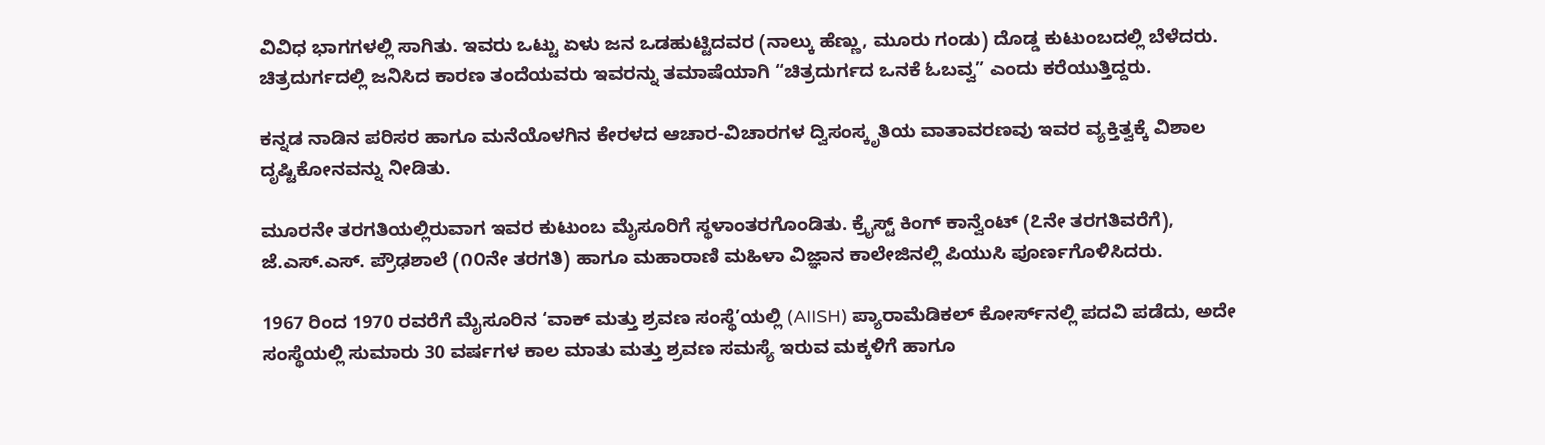ವಿವಿಧ ಭಾಗಗಳಲ್ಲಿ ಸಾಗಿತು. ಇವರು ಒಟ್ಟು ಏಳು ಜನ ಒಡಹುಟ್ಟಿದವರ (ನಾಲ್ಕು ಹೆಣ್ಣು, ಮೂರು ಗಂಡು) ದೊಡ್ಡ ಕುಟುಂಬದಲ್ಲಿ ಬೆಳೆದರು. ಚಿತ್ರದುರ್ಗದಲ್ಲಿ ಜನಿಸಿದ ಕಾರಣ ತಂದೆಯವರು ಇವರನ್ನು ತಮಾಷೆಯಾಗಿ “ಚಿತ್ರದುರ್ಗದ ಒನಕೆ ಓಬವ್ವ” ಎಂದು ಕರೆಯುತ್ತಿದ್ದರು.

ಕನ್ನಡ ನಾಡಿನ ಪರಿಸರ ಹಾಗೂ ಮನೆಯೊಳಗಿನ ಕೇರಳದ ಆಚಾರ-ವಿಚಾರಗಳ ದ್ವಿಸಂಸ್ಕೃತಿಯ ವಾತಾವರಣವು ಇವರ ವ್ಯಕ್ತಿತ್ವಕ್ಕೆ ವಿಶಾಲ ದೃಷ್ಟಿಕೋನವನ್ನು ನೀಡಿತು.

ಮೂರನೇ ತರಗತಿಯಲ್ಲಿರುವಾಗ ಇವರ ಕುಟುಂಬ ಮೈಸೂರಿಗೆ ಸ್ಥಳಾಂತರಗೊಂಡಿತು. ಕ್ರೈಸ್ಟ್ ಕಿಂಗ್ ಕಾನ್ವೆಂಟ್ (೭ನೇ ತರಗತಿವರೆಗೆ), ಜೆ.ಎಸ್.ಎಸ್. ಪ್ರೌಢಶಾಲೆ (೧೦ನೇ ತರಗತಿ) ಹಾಗೂ ಮಹಾರಾಣಿ ಮಹಿಳಾ ವಿಜ್ಞಾನ ಕಾಲೇಜಿನಲ್ಲಿ ಪಿಯುಸಿ ಪೂರ್ಣಗೊಳಿಸಿದರು.

1967 ರಿಂದ 1970 ರವರೆಗೆ ಮೈಸೂರಿನ ‘ವಾಕ್ ಮತ್ತು ಶ್ರವಣ ಸಂಸ್ಥೆ’ಯಲ್ಲಿ (AIISH) ಪ್ಯಾರಾಮೆಡಿಕಲ್ ಕೋರ್ಸ್‌ನಲ್ಲಿ ಪದವಿ ಪಡೆದು, ಅದೇ ಸಂಸ್ಥೆಯಲ್ಲಿ ಸುಮಾರು 30 ವರ್ಷಗಳ ಕಾಲ ಮಾತು ಮತ್ತು ಶ್ರವಣ ಸಮಸ್ಯೆ ಇರುವ ಮಕ್ಕಳಿಗೆ ಹಾಗೂ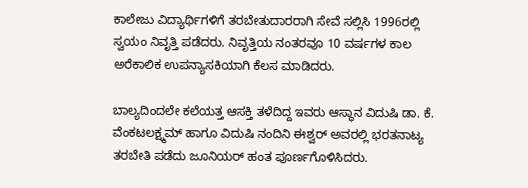ಕಾಲೇಜು ವಿದ್ಯಾರ್ಥಿಗಳಿಗೆ ತರಬೇತುದಾರರಾಗಿ ಸೇವೆ ಸಲ್ಲಿಸಿ 1996ರಲ್ಲಿ ಸ್ವಯಂ ನಿವೃತ್ತಿ ಪಡೆದರು. ನಿವೃತ್ತಿಯ ನಂತರವೂ 10 ವರ್ಷಗಳ ಕಾಲ ಅರೆಕಾಲಿಕ ಉಪನ್ಯಾಸಕಿಯಾಗಿ ಕೆಲಸ ಮಾಡಿದರು.

ಬಾಲ್ಯದಿಂದಲೇ ಕಲೆಯತ್ತ ಆಸಕ್ತಿ ತಳೆದಿದ್ದ ಇವರು ಆಸ್ಥಾನ ವಿದುಷಿ ಡಾ. ಕೆ. ವೆಂಕಟಲಕ್ಷ್ಮಮ್ ಹಾಗೂ ವಿದುಷಿ ನಂದಿನಿ ಈಶ್ವರ್ ಅವರಲ್ಲಿ ಭರತನಾಟ್ಯ ತರಬೇತಿ ಪಡೆದು ಜೂನಿಯರ್ ಹಂತ ಪೂರ್ಣಗೊಳಿಸಿದರು.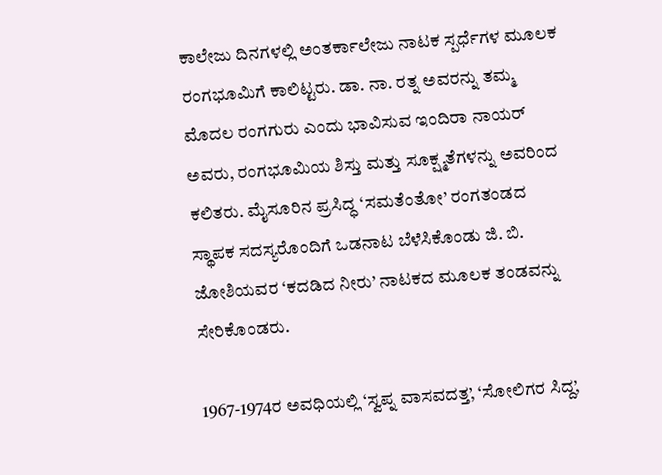ಕಾಲೇಜು ದಿನಗಳಲ್ಲಿ ಅಂತರ್ಕಾಲೇಜು ನಾಟಕ ಸ್ಪರ್ಧೆಗಳ ಮೂಲಕ ರಂಗಭೂಮಿಗೆ ಕಾಲಿಟ್ಟರು. ಡಾ. ನಾ. ರತ್ನ ಅವರನ್ನು ತಮ್ಮ ಮೊದಲ ರಂಗಗುರು ಎಂದು ಭಾವಿಸುವ ಇಂದಿರಾ ನಾಯರ್ ಅವರು, ರಂಗಭೂಮಿಯ ಶಿಸ್ತು ಮತ್ತು ಸೂಕ್ಷ್ಮತೆಗಳನ್ನು ಅವರಿಂದ ಕಲಿತರು. ಮೈಸೂರಿನ ಪ್ರಸಿದ್ಧ ‘ಸಮತೆಂತೋ’ ರಂಗತಂಡದ ಸ್ಥಾಪಕ ಸದಸ್ಯರೊಂದಿಗೆ ಒಡನಾಟ ಬೆಳೆಸಿಕೊಂಡು ಜಿ. ಬಿ. ಜೋಶಿಯವರ ‘ಕದಡಿದ ನೀರು’ ನಾಟಕದ ಮೂಲಕ ತಂಡವನ್ನು ಸೇರಿಕೊಂಡರು.

1967-1974ರ ಅವಧಿಯಲ್ಲಿ ‘ಸ್ವಪ್ನ ವಾಸವದತ್ತ’, ‘ಸೋಲಿಗರ ಸಿದ್ದ’,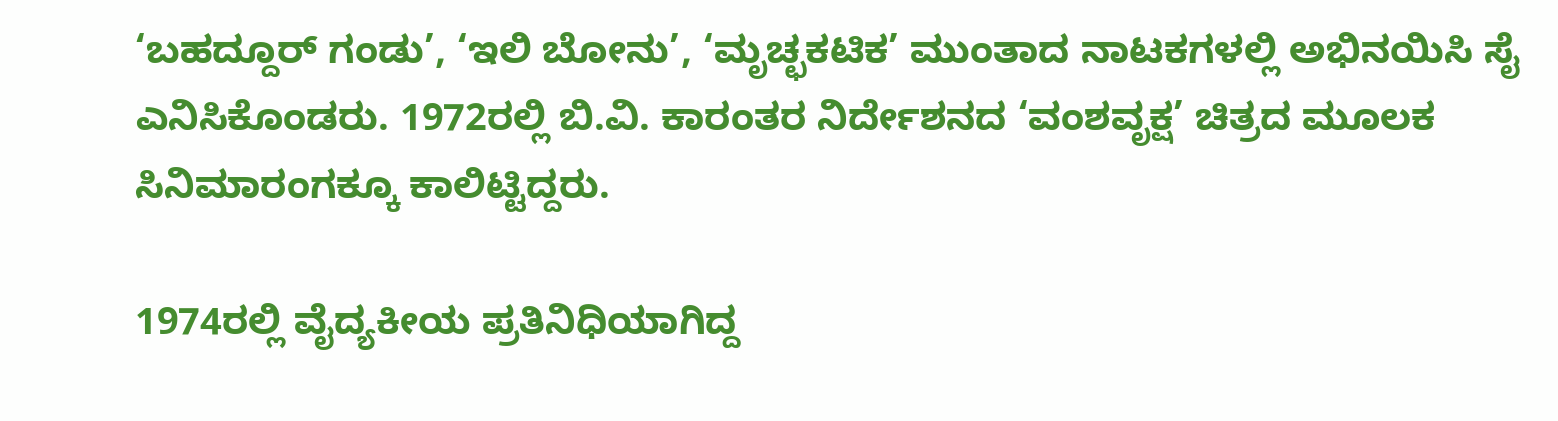‘ಬಹದ್ದೂರ್ ಗಂಡು’, ‘ಇಲಿ ಬೋನು’, ‘ಮೃಚ್ಛಕಟಿಕ’ ಮುಂತಾದ ನಾಟಕಗಳಲ್ಲಿ ಅಭಿನಯಿಸಿ ಸೈ ಎನಿಸಿಕೊಂಡರು. 1972ರಲ್ಲಿ ಬಿ.ವಿ. ಕಾರಂತರ ನಿರ್ದೇಶನದ ‘ವಂಶವೃಕ್ಷ’ ಚಿತ್ರದ ಮೂಲಕ ಸಿನಿಮಾರಂಗಕ್ಕೂ ಕಾಲಿಟ್ಟಿದ್ದರು.

1974ರಲ್ಲಿ ವೈದ್ಯಕೀಯ ಪ್ರತಿನಿಧಿಯಾಗಿದ್ದ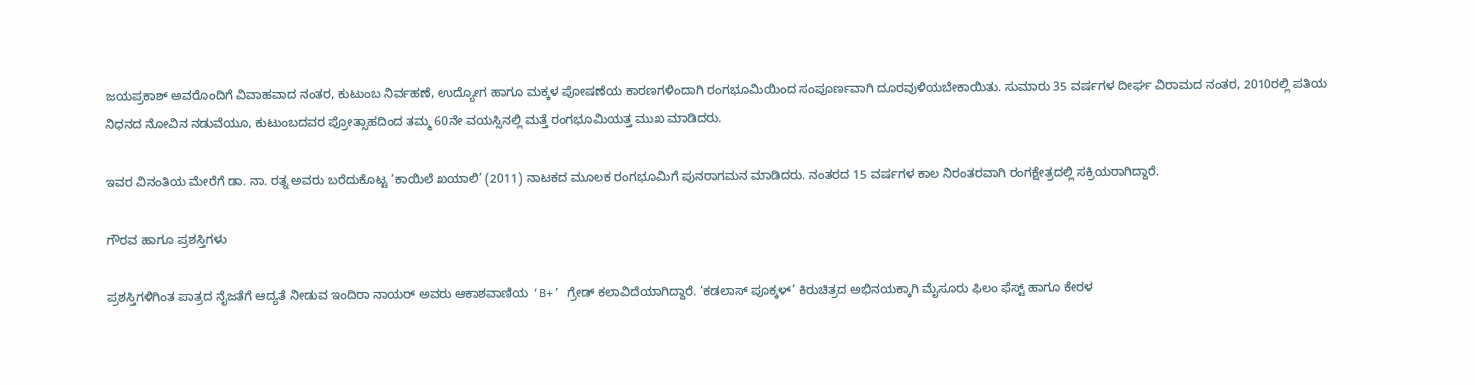ಜಯಪ್ರಕಾಶ್ ಅವರೊಂದಿಗೆ ವಿವಾಹವಾದ ನಂತರ, ಕುಟುಂಬ ನಿರ್ವಹಣೆ, ಉದ್ಯೋಗ ಹಾಗೂ ಮಕ್ಕಳ ಪೋಷಣೆಯ ಕಾರಣಗಳಿಂದಾಗಿ ರಂಗಭೂಮಿಯಿಂದ ಸಂಪೂರ್ಣವಾಗಿ ದೂರವುಳಿಯಬೇಕಾಯಿತು. ಸುಮಾರು 35 ವರ್ಷಗಳ ದೀರ್ಘ ವಿರಾಮದ ನಂತರ, 2010ರಲ್ಲಿ ಪತಿಯ ನಿಧನದ ನೋವಿನ ನಡುವೆಯೂ, ಕುಟುಂಬದವರ ಪ್ರೋತ್ಸಾಹದಿಂದ ತಮ್ಮ 60ನೇ ವಯಸ್ಸಿನಲ್ಲಿ ಮತ್ತೆ ರಂಗಭೂಮಿಯತ್ತ ಮುಖ ಮಾಡಿದರು.

ಇವರ ವಿನಂತಿಯ ಮೇರೆಗೆ ಡಾ. ನಾ. ರತ್ನ ಅವರು ಬರೆದುಕೊಟ್ಟ ‘ಕಾಯಿಲೆ ಖಯಾಲಿ’ (2011) ನಾಟಕದ ಮೂಲಕ ರಂಗಭೂಮಿಗೆ ಪುನರಾಗಮನ ಮಾಡಿದರು. ನಂತರದ 15 ವರ್ಷಗಳ ಕಾಲ ನಿರಂತರವಾಗಿ ರಂಗಕ್ಷೇತ್ರದಲ್ಲಿ ಸಕ್ರಿಯರಾಗಿದ್ದಾರೆ.

ಗೌರವ ಹಾಗೂ ಪ್ರಶಸ್ತಿಗಳು

ಪ್ರಶಸ್ತಿಗಳಿಗಿಂತ ಪಾತ್ರದ ನೈಜತೆಗೆ ಆದ್ಯತೆ ನೀಡುವ ಇಂದಿರಾ ನಾಯರ್ ಅವರು ಆಕಾಶವಾಣಿಯ ‘B+’ ಗ್ರೇಡ್ ಕಲಾವಿದೆಯಾಗಿದ್ದಾರೆ. ‘ಕಡಲಾಸ್ ಪೂಕ್ಕಳ್’ ಕಿರುಚಿತ್ರದ ಅಭಿನಯಕ್ಕಾಗಿ ಮೈಸೂರು ಫಿಲಂ ಫೆಸ್ಟ್ ಹಾಗೂ ಕೇರಳ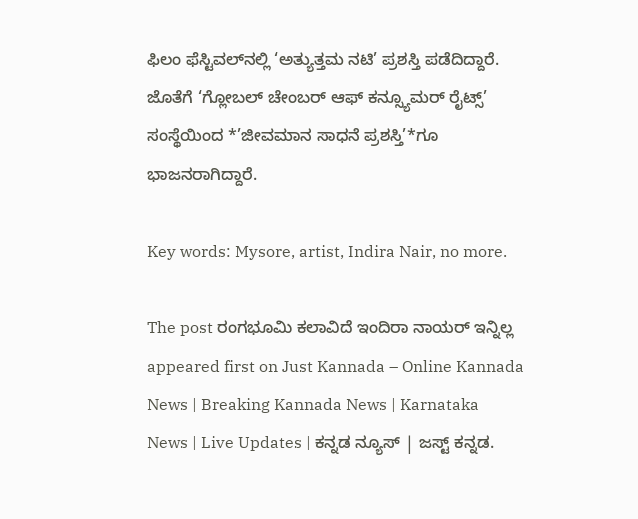ಫಿಲಂ ಫೆಸ್ಟಿವಲ್‌ನಲ್ಲಿ ‘ಅತ್ಯುತ್ತಮ ನಟಿ’ ಪ್ರಶಸ್ತಿ ಪಡೆದಿದ್ದಾರೆ. ಜೊತೆಗೆ ‘ಗ್ಲೋಬಲ್ ಚೇಂಬರ್ ಆಫ್ ಕನ್ಸ್ಯೂಮರ್ ರೈಟ್ಸ್’ ಸಂಸ್ಥೆಯಿಂದ *’ಜೀವಮಾನ ಸಾಧನೆ ಪ್ರಶಸ್ತಿ’*ಗೂ ಭಾಜನರಾಗಿದ್ದಾರೆ.

Key words: Mysore, artist, Indira Nair, no more.

The post ರಂಗಭೂಮಿ ಕಲಾವಿದೆ ಇಂದಿರಾ ನಾಯರ್ ಇನ್ನಿಲ್ಲ appeared first on Just Kannada – Online Kannada News | Breaking Kannada News | Karnataka News | Live Updates | ಕನ್ನಡ ನ್ಯೂಸ್ | ಜಸ್ಟ್ ಕನ್ನಡ.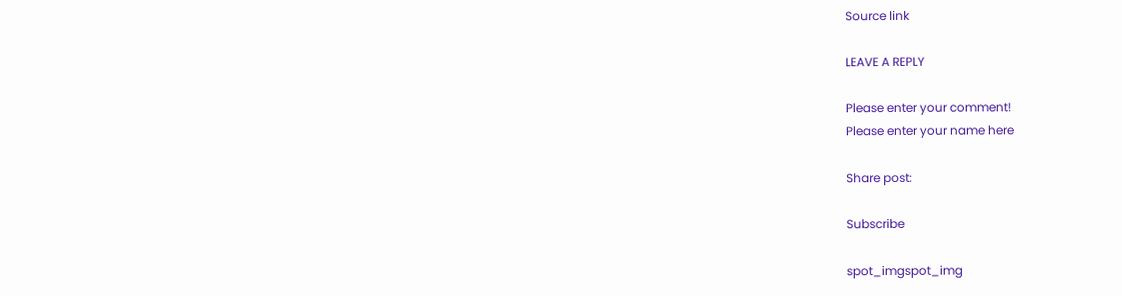Source link

LEAVE A REPLY

Please enter your comment!
Please enter your name here

Share post:

Subscribe

spot_imgspot_img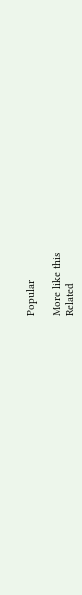Popular

More like this
Related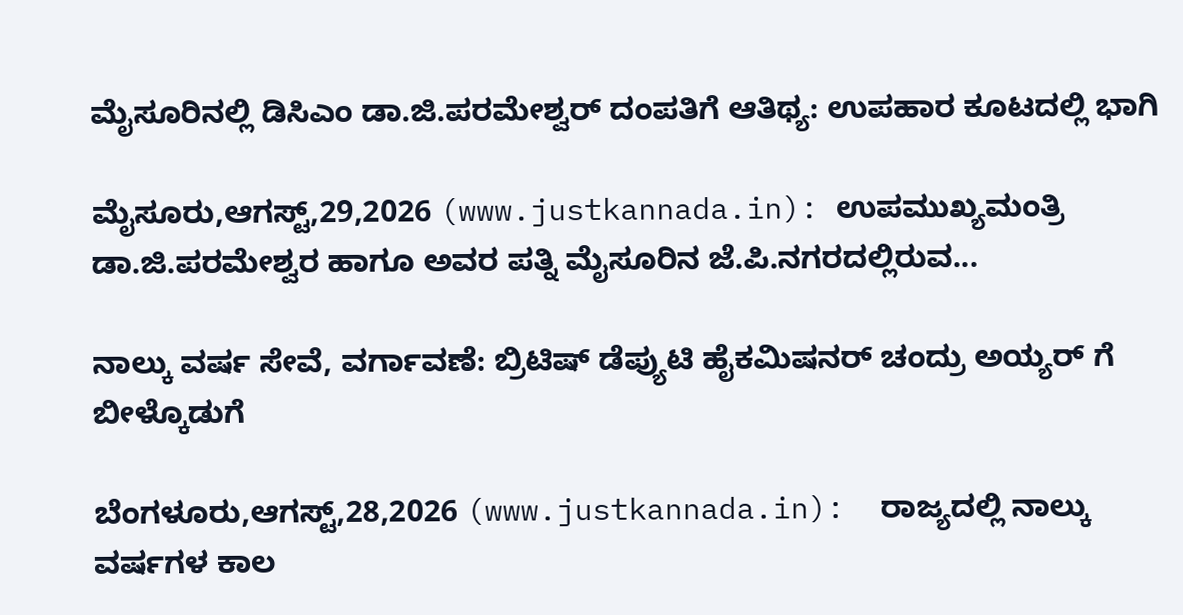ಮೈಸೂರಿನಲ್ಲಿ ಡಿಸಿಎಂ ಡಾ.ಜಿ.ಪರಮೇಶ್ವರ್ ದಂಪತಿಗೆ ಆತಿಥ್ಯ: ಉಪಹಾರ ಕೂಟದಲ್ಲಿ ಭಾಗಿ

ಮೈಸೂರು,ಆಗಸ್ಟ್,29,2026 (www.justkannada.in): ಉಪಮುಖ್ಯಮಂತ್ರಿ ಡಾ.ಜಿ.ಪರಮೇಶ್ವರ ಹಾಗೂ ಅವರ ಪತ್ನಿ ಮೈಸೂರಿನ ಜೆ.ಪಿ.ನಗರದಲ್ಲಿರುವ...

ನಾಲ್ಕು ವರ್ಷ ಸೇವೆ, ವರ್ಗಾವಣೆ: ಬ್ರಿಟಿಷ್ ಡೆಪ್ಯುಟಿ ಹೈಕಮಿಷನರ್ ಚಂದ್ರು ಅಯ್ಯರ್ ಗೆ ಬೀಳ್ಕೊಡುಗೆ

ಬೆಂಗಳೂರು,ಆಗಸ್ಟ್,28,2026 (www.justkannada.in):  ರಾಜ್ಯದಲ್ಲಿ ನಾಲ್ಕು ವರ್ಷಗಳ‌ ಕಾಲ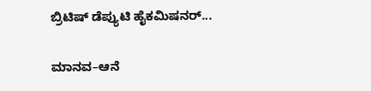ಬ್ರಿಟಿಷ್ ಡೆಪ್ಯುಟಿ ಹೈಕಮಿಷನರ್...

ಮಾನವ–ಆನೆ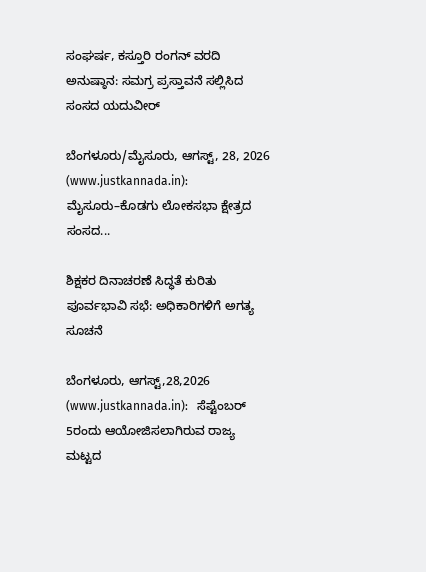ಸಂಘರ್ಷ, ಕಸ್ತೂರಿ ರಂಗನ್ ವರದಿ ಅನುಷ್ಠಾನ: ಸಮಗ್ರ ಪ್ರಸ್ತಾವನೆ ಸಲ್ಲಿಸಿದ ಸಂಸದ ಯದುವೀರ್

ಬೆಂಗಳೂರು/ಮೈಸೂರು, ಆಗಸ್ಟ್, 28, 2026 (www.justkannada.in): ಮೈಸೂರು–ಕೊಡಗು ಲೋಕಸಭಾ ಕ್ಷೇತ್ರದ ಸಂಸದ...

ಶಿಕ್ಷಕರ ದಿನಾಚರಣೆ ಸಿದ್ಧತೆ ಕುರಿತು ಪೂರ್ವಭಾವಿ ಸಭೆ: ಅಧಿಕಾರಿಗಳಿಗೆ ಅಗತ್ಯ ಸೂಚನೆ

ಬೆಂಗಳೂರು, ಆಗಸ್ಟ್,28,2026 (www.justkannada.in):   ಸೆಪ್ಟೆಂಬರ್ 5ರಂದು ಆಯೋಜಿಸಲಾಗಿರುವ ರಾಜ್ಯ ಮಟ್ಟದ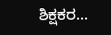ಶಿಕ್ಷಕರ...